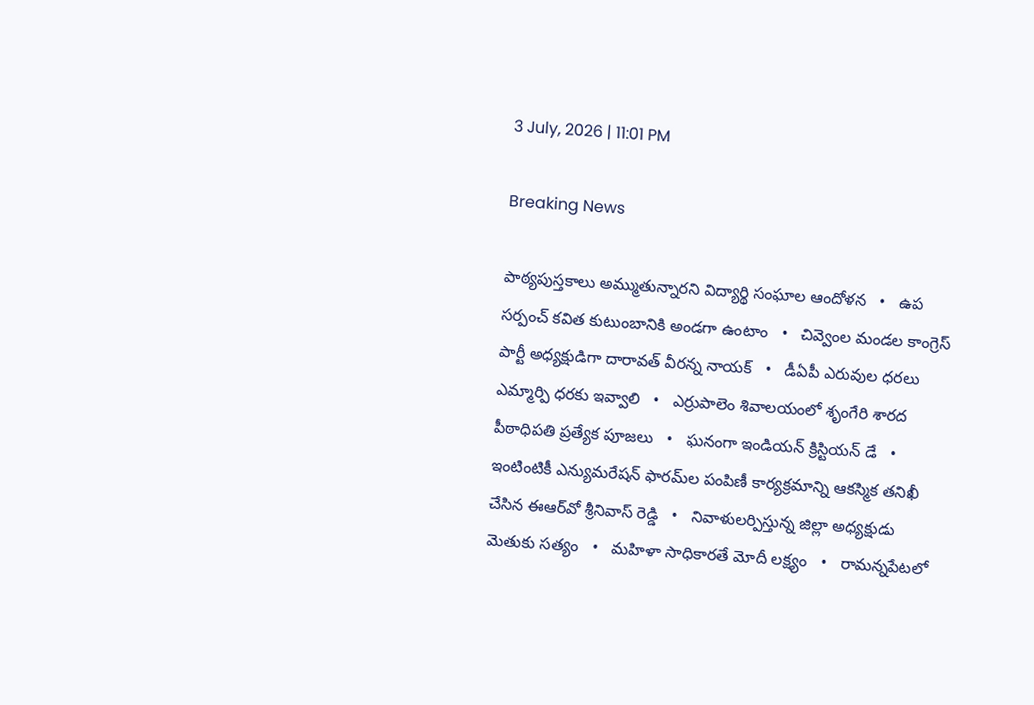3 July, 2026 | 11:01 PM

Breaking News

పాఠ్యపుస్తకాలు అమ్ముతున్నారని విద్యార్థి సంఘాల ఆందోళన   •   ఉప సర్పంచ్ కవిత కుటుంబానికి అండగా ఉంటాం   •   చివ్వెంల మండల కాంగ్రెస్ పార్టీ అధ్యక్షుడిగా దారావత్ వీరన్న నాయక్   •   డీఏపీ ఎరువుల ధరలు ఎమ్మార్పి ధరకు ఇవ్వాలి   •   ఎర్రుపాలెం శివాలయంలో శృంగేరి శారద పీఠాధిపతి ప్రత్యేక పూజలు   •   ఘనంగా ఇండియన్ క్రిస్టియన్ డే   •   ఇంటింటికీ ఎన్యుమరేషన్ ఫారమ్‌ల పంపిణీ కార్యక్రమాన్ని ఆకస్మిక తనిఖీ చేసిన ఈఆర్‌వో శ్రీనివాస్ రెడ్డి   •   నివాళులర్పిస్తున్న జిల్లా అధ్యక్షుడు మెతుకు సత్యం   •   మహిళా సాధికారతే మోదీ లక్ష్యం   •   రామన్నపేటలో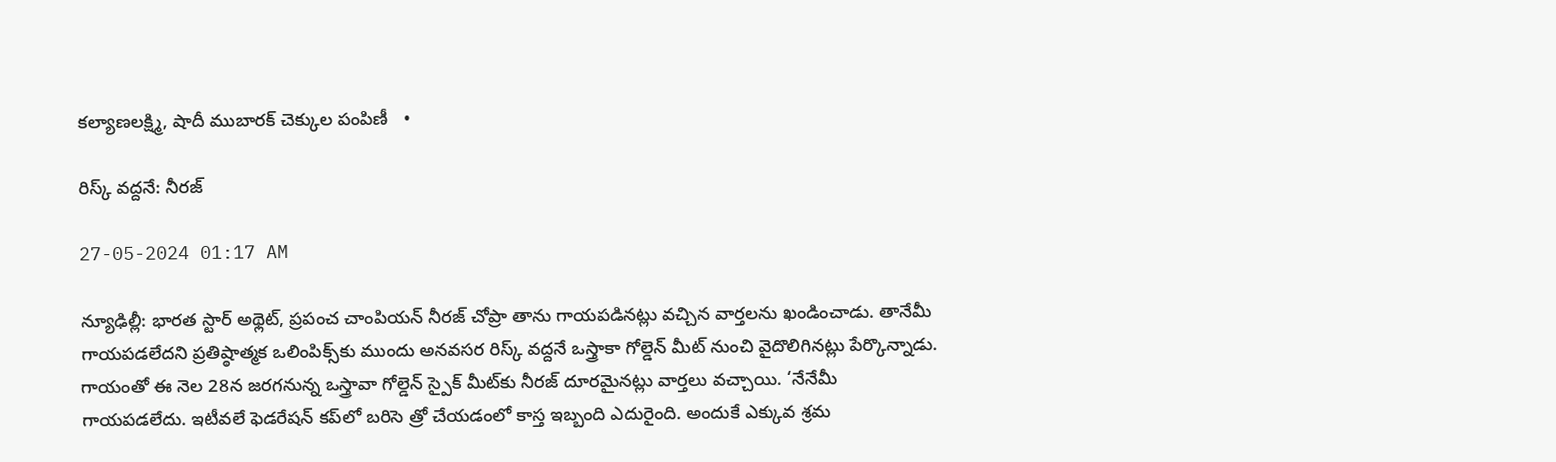కల్యాణలక్ష్మి, షాదీ ముబారక్ చెక్కుల పంపిణీ   •

రిస్క్ వద్దనే: నీరజ్

27-05-2024 01:17 AM

న్యూఢిల్లీ: భారత స్టార్ అథ్లెట్, ప్రపంచ చాంపియన్ నీరజ్ చోప్రా తాను గాయపడినట్లు వచ్చిన వార్తలను ఖండించాడు. తానేమీ గాయపడలేదని ప్రతిష్ఠాత్మక ఒలింపిక్స్‌కు ముందు అనవసర రిస్క్ వద్దనే ఒస్త్రాకా గోల్డెన్ మీట్ నుంచి వైదొలిగినట్లు పేర్కొన్నాడు. గాయంతో ఈ నెల 28న జరగనున్న ఒస్త్రావా గోల్డెన్ స్పైక్ మీట్‌కు నీరజ్ దూరమైనట్లు వార్తలు వచ్చాయి. ‘నేనేమీ గాయపడలేదు. ఇటీవలే ఫెడరేషన్ కప్‌లో బరిసె త్రో చేయడంలో కాస్త ఇబ్బంది ఎదురైంది. అందుకే ఎక్కువ శ్రమ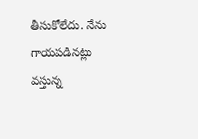తీసుకోలేదు. నేను గాయపడినట్లు వస్తున్న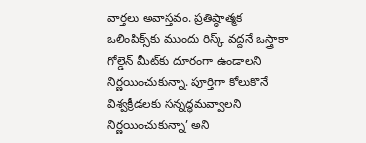వార్తలు అవాస్తవం. ప్రతిష్ఠాత్మక ఒలింపిక్స్‌కు ముందు రిస్క్ వద్దనే ఒస్త్రాకా గోల్డెన్ మీట్‌కు దూరంగా ఉండాలని నిర్ణయించుకున్నా. పూర్తిగా కోలుకొనే విశ్వక్రీడలకు సన్నద్ధమవ్వాలని నిర్ణయించుకున్నా’ అని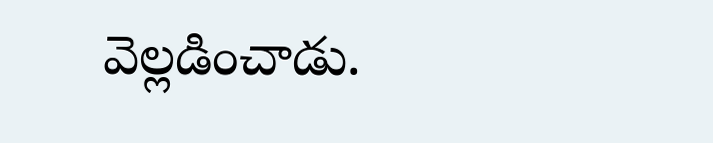వెల్లడించాడు.